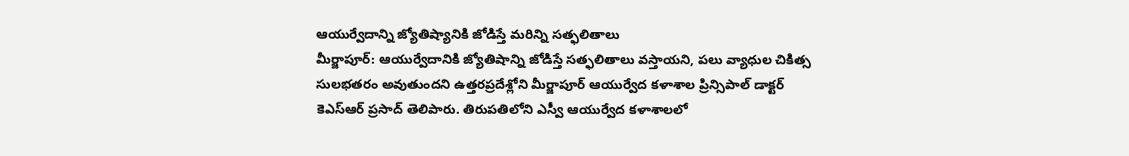ఆయుర్వేదాన్ని జ్యోతిష్యానికి జోడిస్తే మరిన్ని సత్ఫలితాలు
మీర్జాపూర్: ఆయుర్వేదానికి జ్యోతిషాన్ని జోడిస్తే సత్ఫలితాలు వస్తాయని, పలు వ్యాధుల చికిత్స సులభతరం అవుతుందని ఉత్తరప్రదేశ్లోని మీర్జాపూర్ ఆయుర్వేద కళాశాల ప్రిన్సిపాల్ డాక్టర్ కెఎస్ఆర్ ప్రసాద్ తెలిపారు. తిరుపతిలోని ఎస్వీ ఆయుర్వేద కళాశాలలో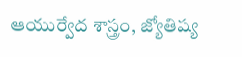ఆయుర్వేద శాస్త్రం, జ్యోతిష్య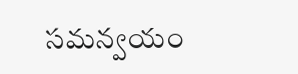సమన్వయం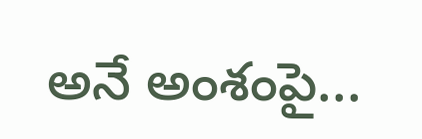అనే అంశంపై...